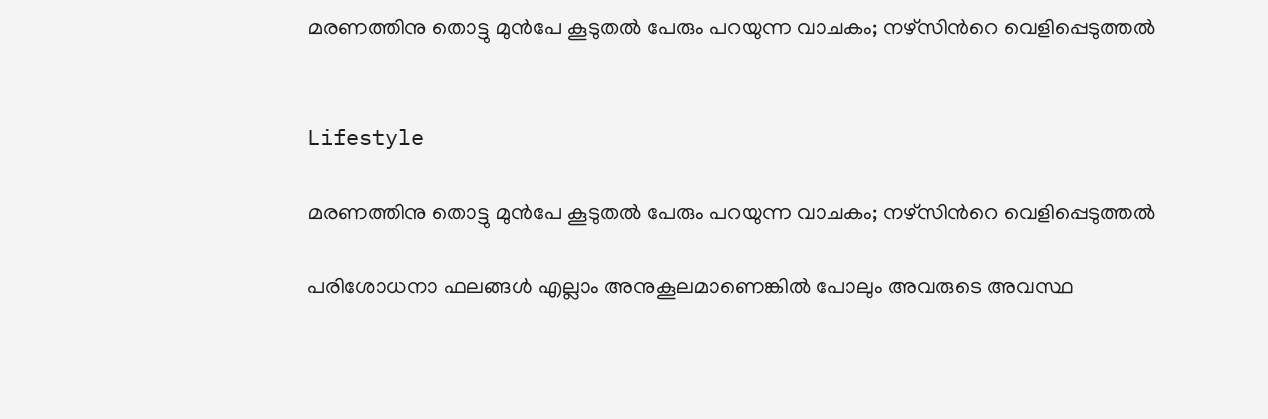മരണത്തിനു തൊട്ടു മുൻപേ കൂടുതൽ പേരും പറയുന്ന വാചകം; നഴ്സിന്‍റെ വെളിപ്പെടുത്തൽ


Lifestyle

മരണത്തിനു തൊട്ടു മുൻപേ കൂടുതൽ പേരും പറയുന്ന വാചകം; നഴ്സിന്‍റെ വെളിപ്പെടുത്തൽ

പരിശോധനാ ഫലങ്ങൾ എല്ലാം അനുകൂലമാണെങ്കിൽ പോലും അവരുടെ അവസ്ഥ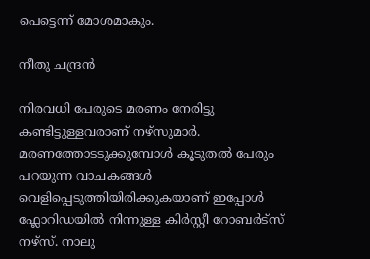പെട്ടെന്ന് മോശമാകും.

നീതു ചന്ദ്രൻ

നിരവധി പേരുടെ മരണം നേരിട്ടു കണ്ടിട്ടുള്ളവരാണ് നഴ്സുമാർ. മരണത്തോടടുക്കുമ്പോൾ കൂടുതൽ പേരും പറയുന്ന വാചകങ്ങൾ വെളിപ്പെടുത്തിയിരിക്കുകയാണ് ഇപ്പോൾ ഫ്ലോറിഡയിൽ നിന്നുള്ള കിർസ്റ്റീ റോബർട്സ് നഴ്സ്. നാലു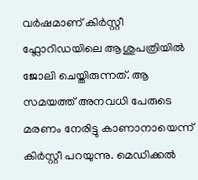വർഷമാണ് കിർസ്റ്റീ ഫ്ലോറിഡയിലെ ആശുപത്രിയിൽ ജോലി ചെയ്തിരുന്നത്. ആ സമയത്ത് അനവധി പേരുടെ മരണം നേരിട്ടു കാണാനായെന്ന് കിർസ്റ്റീ പറയുന്നു. മെഡിക്കൽ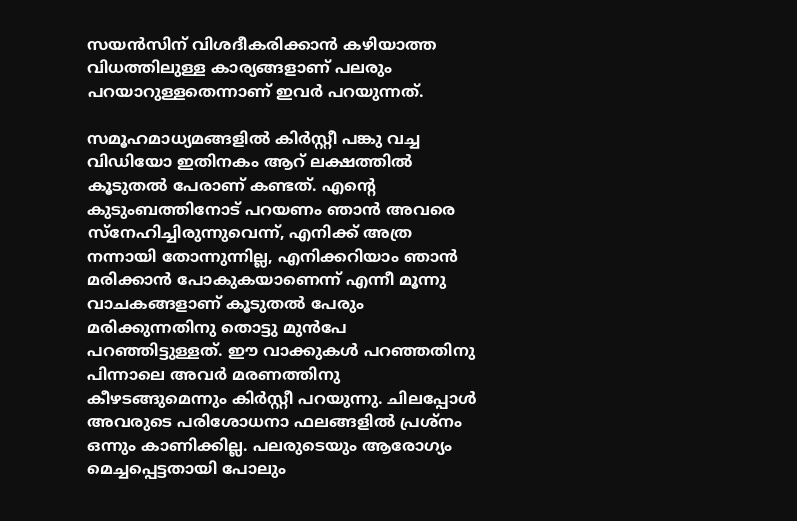സയൻസിന് വിശദീകരിക്കാൻ കഴിയാത്ത വിധത്തിലുള്ള കാര്യങ്ങളാണ് പലരും പറയാറുള്ളതെന്നാണ് ഇവർ പറയുന്നത്.

സമൂഹമാധ്യമങ്ങളിൽ കിർസ്റ്റീ പങ്കു വച്ച വിഡിയോ ഇതിനകം ആറ് ലക്ഷത്തിൽ കൂടുതൽ പേരാണ് കണ്ടത്. എന്‍റെ കുടുംബത്തിനോട് പറയണം ഞാൻ അവരെ സ്നേഹിച്ചിരുന്നുവെന്ന്, എനിക്ക് അത്ര നന്നായി തോന്നുന്നില്ല, എനിക്കറിയാം ഞാൻ മരിക്കാൻ പോകുകയാണെന്ന് എന്നീ മൂന്നു വാചകങ്ങളാണ് കൂടുതൽ പേരും മരിക്കുന്നതിനു തൊട്ടു മുൻപേ പറഞ്ഞിട്ടുള്ളത്. ഈ വാക്കുകൾ പറഞ്ഞതിനു പിന്നാലെ അവർ മരണത്തിനു കീഴടങ്ങുമെന്നും കിർസ്റ്റീ പറയുന്നു. ചിലപ്പോൾ അവരുടെ പരിശോധനാ ഫലങ്ങളിൽ പ്രശ്നം ഒന്നും കാണിക്കില്ല. പലരുടെയും ആരോഗ്യം മെച്ചപ്പെട്ടതായി പോലും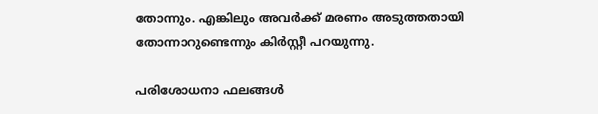തോന്നും. എങ്കിലും അവർക്ക് മരണം അടുത്തതായി തോന്നാറുണ്ടെന്നും കിർസ്റ്റീ പറയുന്നു.

പരിശോധനാ ഫലങ്ങൾ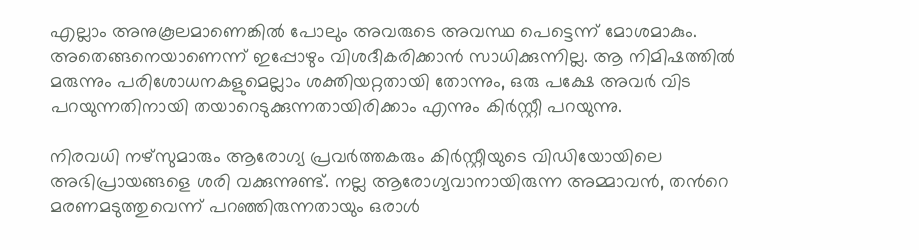എല്ലാം അനുകൂലമാണെങ്കിൽ പോലും അവരുടെ അവസ്ഥ പെട്ടെന്ന് മോശമാകും. അതെങ്ങനെയാണെന്ന് ഇപ്പോഴും വിശദീകരിക്കാൻ സാധിക്കുന്നില്ല. ആ നിമിഷത്തിൽ മരുന്നും പരിശോധനകളുമെല്ലാം ശക്തിയറ്റതായി തോന്നും, ഒരു പക്ഷേ അവർ വിട പറയുന്നതിനായി തയാറെടുക്കുന്നതായിരിക്കാം എന്നും കിർസ്റ്റീ പറയുന്നു.

നിരവധി നഴ്സുമാരും ആരോഗ്യ പ്രവർത്തകരും കിർസ്റ്റീയുടെ വിഡിയോയിലെ അഭിപ്രായങ്ങളെ ശരി വക്കുന്നുണ്ട്. നല്ല ആരോഗ്യവാനായിരുന്ന അമ്മാവൻ, തന്‍റെ മരണമടുത്തുവെന്ന് പറഞ്ഞിരുന്നതായും ഒരാൾ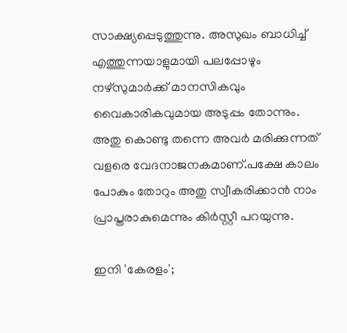സാക്ഷ്യപ്പെടുത്തുന്നു. അസുഖം ബാധിച്ച് എത്തുന്നയാളുമായി പലപ്പോഴും നഴ്സുമാർക്ക് മാനസികവും വൈകാരികവുമായ അടുപ്പം തോന്നും. അതു കൊണ്ടു തന്നെ അവർ മരിക്കുന്നത് വളരെ വേദനാജനകമാണ്.പക്ഷേ കാലം പോകും തോറും അതു സ്വീകരിക്കാൻ നാം പ്രാപ്തരാകുമെന്നും കിർസ്റ്റീ പറയുന്നു.

ഇനി 'കേരളം';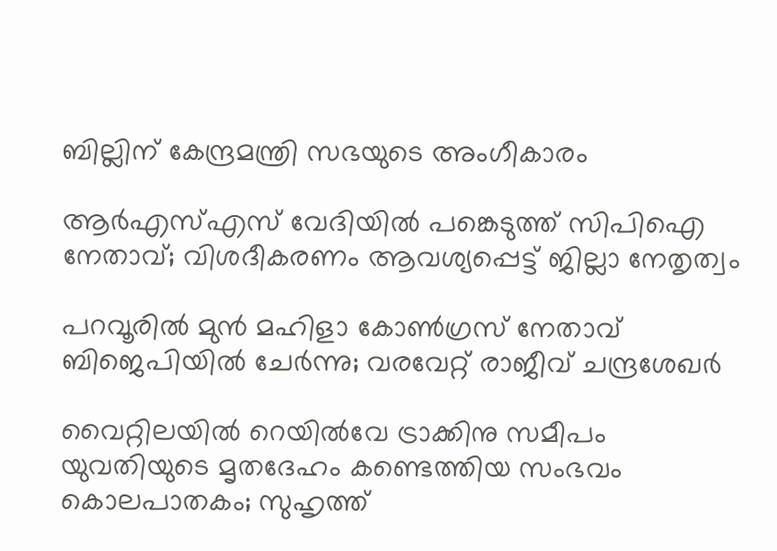ബില്ലിന് കേന്ദ്രമന്ത്രി സഭയുടെ അംഗീകാരം

ആർഎസ്എസ് വേദിയിൽ പങ്കെടുത്ത് സിപിഐ നേതാവ്; വിശദീകരണം ആവശ‍്യപ്പെട്ട് ജില്ലാ നേതൃത്വം

പറവൂരിൽ‌ മുൻ മഹിളാ കോൺഗ്രസ് നേതാവ് ബിജെപിയിൽ ചേർന്നു; വരവേറ്റ് രാജീവ് ചന്ദ്രശേഖർ

വൈറ്റിലയിൽ റെയിൽവേ ട്രാക്കിനു സമീപം യുവതിയുടെ മൃതദേഹം കണ്ടെത്തിയ സംഭവം കൊലപാതകം; സുഹൃത്ത്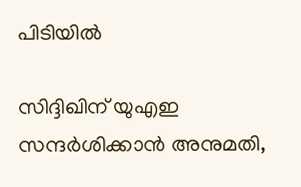പിടിയിൽ

സിദ്ദിഖിന് യുഎഇ സന്ദർശിക്കാൻ അനുമതി,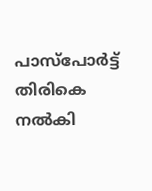പാസ്പോർട്ട് തിരികെ നൽകി